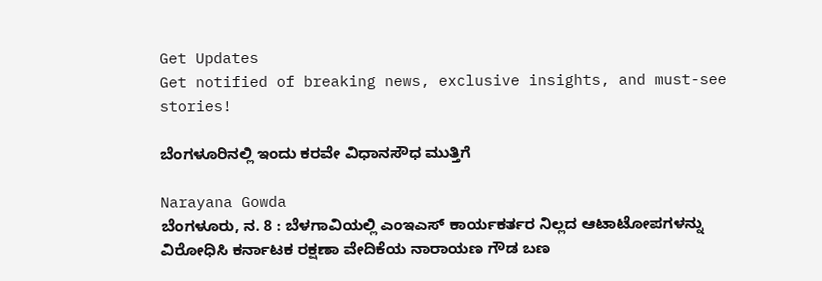Get Updates
Get notified of breaking news, exclusive insights, and must-see stories!

ಬೆಂಗಳೂರಿನಲ್ಲಿ ಇಂದು ಕರವೇ ವಿಧಾನಸೌಧ ಮುತ್ತಿಗೆ

Narayana Gowda
ಬೆಂಗಳೂರು, ನ. 8 : ಬೆಳಗಾವಿಯಲ್ಲಿ ಎಂಇಎಸ್ ಕಾರ್ಯಕರ್ತರ ನಿಲ್ಲದ ಆಟಾಟೋಪಗಳನ್ನು ವಿರೋಧಿಸಿ ಕರ್ನಾಟಕ ರಕ್ಷಣಾ ವೇದಿಕೆಯ ನಾರಾಯಣ ಗೌಡ ಬಣ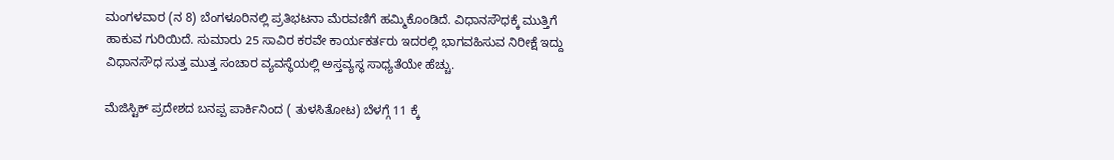ಮಂಗಳವಾರ (ನ 8) ಬೆಂಗಳೂರಿನಲ್ಲಿ ಪ್ರತಿಭಟನಾ ಮೆರವಣಿಗೆ ಹಮ್ಮಿಕೊಂಡಿದೆ. ವಿಧಾನಸೌಧಕ್ಕೆ ಮುತ್ತಿಗೆ ಹಾಕುವ ಗುರಿಯಿದೆ. ಸುಮಾರು 25 ಸಾವಿರ ಕರವೇ ಕಾರ್ಯಕರ್ತರು ಇದರಲ್ಲಿ ಭಾಗವಹಿಸುವ ನಿರೀಕ್ಷೆ ಇದ್ದು ವಿಧಾನಸೌಧ ಸುತ್ತ ಮುತ್ತ ಸಂಚಾರ ವ್ಯವಸ್ಥೆಯಲ್ಲಿ ಅಸ್ತವ್ಯಸ್ಥ ಸಾಧ್ಯತೆಯೇ ಹೆಚ್ಚು.

ಮೆಜಿಸ್ಟಿಕ್ ಪ್ರದೇಶದ ಬನಪ್ಪ ಪಾರ್ಕಿನಿಂದ ( ತುಳಸಿತೋಟ) ಬೆಳಗ್ಗೆ 11 ಕ್ಕೆ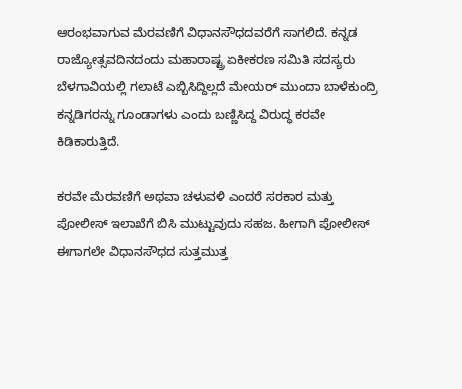ಆರಂಭವಾಗುವ ಮೆರವಣಿಗೆ ವಿಧಾನಸೌಧದವರೆಗೆ ಸಾಗಲಿದೆ. ಕನ್ನಡ ರಾಜ್ಯೋತ್ಸವದಿನದಂದು ಮಹಾರಾಷ್ಟ್ರ ಏಕೀಕರಣ ಸಮಿತಿ ಸದಸ್ಯರು ಬೆಳಗಾವಿಯಲ್ಲಿ ಗಲಾಟೆ ಎಬ್ಬಿಸಿದ್ದಿಲ್ಲದೆ ಮೇಯರ್ ಮುಂದಾ ಬಾಳೆಕುಂದ್ರಿ ಕನ್ನಡಿಗರನ್ನು ಗೂಂಡಾಗಳು ಎಂದು ಬಣ್ಣಿಸಿದ್ದ ವಿರುದ್ಧ ಕರವೇ ಕಿಡಿಕಾರುತ್ತಿದೆ.

ಕರವೇ ಮೆರವಣಿಗೆ ಅಥವಾ ಚಳುವಳಿ ಎಂದರೆ ಸರಕಾರ ಮತ್ತು ಪೋಲೀಸ್ ಇಲಾಖೆಗೆ ಬಿಸಿ ಮುಟ್ಟುವುದು ಸಹಜ. ಹೀಗಾಗಿ ಪೋಲೀಸ್ ಈಗಾಗಲೇ ವಿಧಾನಸೌಧದ ಸುತ್ತಮುತ್ತ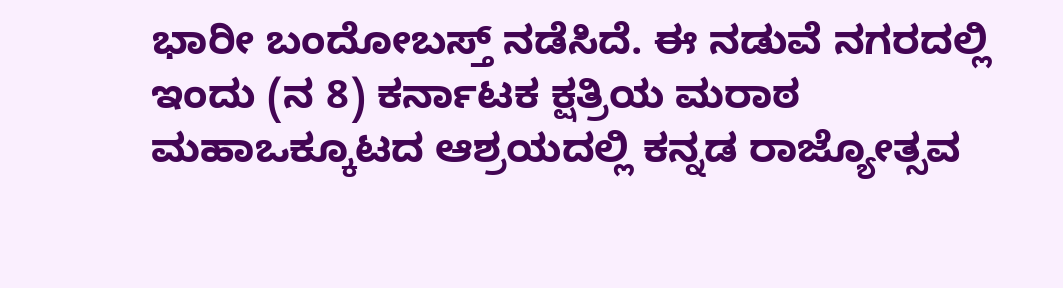ಭಾರೀ ಬಂದೋಬಸ್ತ್ ನಡೆಸಿದೆ. ಈ ನಡುವೆ ನಗರದಲ್ಲಿ ಇಂದು (ನ 8) ಕರ್ನಾಟಕ ಕ್ಷತ್ರಿಯ ಮರಾಠ ಮಹಾಒಕ್ಕೂಟದ ಆಶ್ರಯದಲ್ಲಿ ಕನ್ನಡ ರಾಜ್ಯೋತ್ಸವ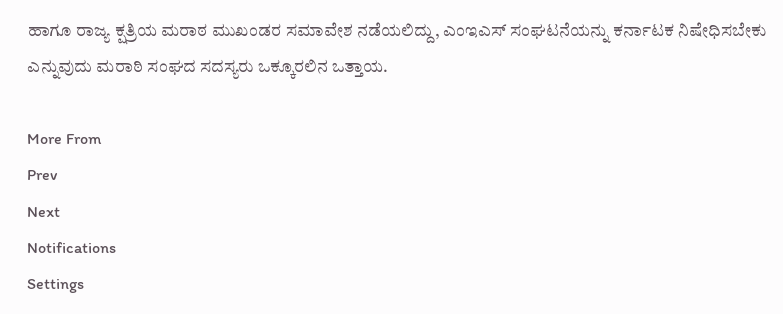ಹಾಗೂ ರಾಜ್ಯ ಕ್ಷತ್ರಿಯ ಮರಾಠ ಮುಖಂಡರ ಸಮಾವೇಶ ನಡೆಯಲಿದ್ದು, ಎಂಇಎಸ್ ಸಂಘಟನೆಯನ್ನು ಕರ್ನಾಟಕ ನಿಷೇಧಿಸಬೇಕು ಎನ್ನುವುದು ಮರಾಠಿ ಸಂಘದ ಸದಸ್ಯರು ಒಕ್ಕೂರಲಿನ ಒತ್ತಾಯ.

More From
Prev
Next
Notifications
Settings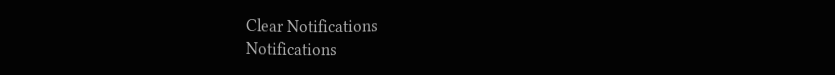Clear Notifications
Notifications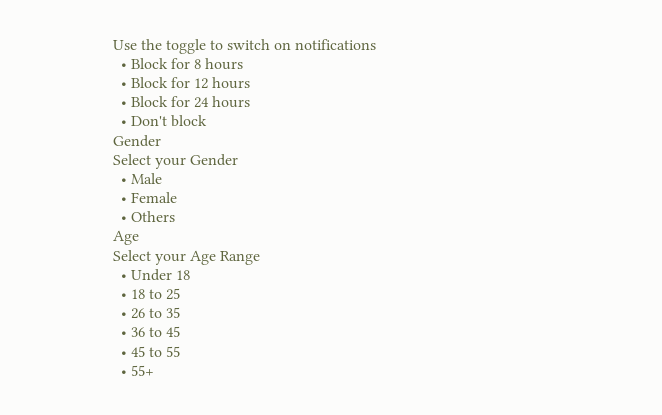Use the toggle to switch on notifications
  • Block for 8 hours
  • Block for 12 hours
  • Block for 24 hours
  • Don't block
Gender
Select your Gender
  • Male
  • Female
  • Others
Age
Select your Age Range
  • Under 18
  • 18 to 25
  • 26 to 35
  • 36 to 45
  • 45 to 55
  • 55+